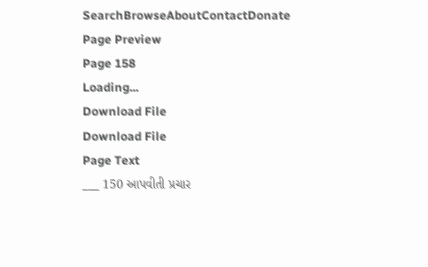SearchBrowseAboutContactDonate
Page Preview
Page 158
Loading...
Download File
Download File
Page Text
___ 150 આપવીતી પ્રચાર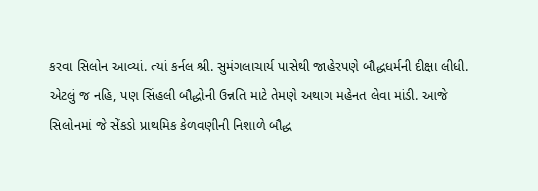કરવા સિલોન આવ્યાં. ત્યાં કર્નલ શ્રી. સુમંગલાચાર્ય પાસેથી જાહેરપણે બૌદ્ધધર્મની દીક્ષા લીધી. એટલું જ નહિ, પણ સિંહલી બૌદ્ધોની ઉન્નતિ માટે તેમણે અથાગ મહેનત લેવા માંડી. આજે સિલોનમાં જે સેંકડો પ્રાથમિક કેળવણીની નિશાળે બૌદ્ધ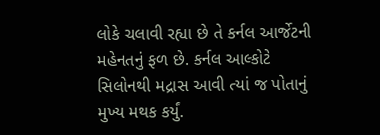લોકે ચલાવી રહ્યા છે તે કર્નલ આર્જેટની મહેનતનું ફળ છે. કર્નલ આલ્કોટે સિલોનથી મદ્રાસ આવી ત્યાં જ પોતાનું મુખ્ય મથક કર્યું.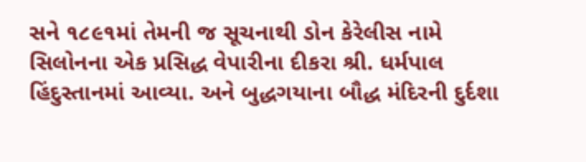સને ૧૮૯૧માં તેમની જ સૂચનાથી ડોન કેરેલીસ નામે સિલોનના એક પ્રસિદ્ધ વેપારીના દીકરા શ્રી. ધર્મપાલ હિંદુસ્તાનમાં આવ્યા. અને બુદ્ધગયાના બૌદ્ધ મંદિરની દુર્દશા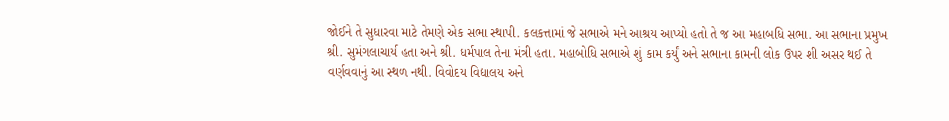જોઈને તે સુધારવા માટે તેમણે એક સભા સ્થાપી. કલકત્તામાં જે સભાએ મને આશ્રય આપ્યો હતો તે જ આ મહાબધિ સભા. આ સભાના પ્રમુખ શ્રી. સુમંગલાચાર્ય હતા અને શ્રી. ધર્મપાલ તેના મંત્રી હતા. મહાબોધિ સભાએ શું કામ કર્યું અને સભાના કામની લોક ઉપર શી અસર થઈ તે વર્ણવવાનું આ સ્થળ નથી. વિવોદય વિદ્યાલય અને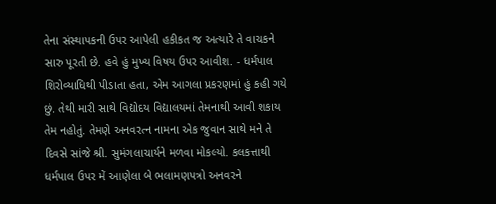તેના સંસ્થાપકની ઉપર આપેલી હકીકત જ અત્યારે તે વાચકને સારુ પૂરતી છે. હવે હું મુખ્ય વિષય ઉપર આવીશ. - ધર્મપાલ શિરોવ્યાધિથી પીડાતા હતા, એમ આગલા પ્રકરણમાં હું કહી ગયે છું. તેથી મારી સાથે વિદ્યોદય વિદ્યાલયમાં તેમનાથી આવી શકાય તેમ નહોતું. તેમણે અનવરત્ન નામના એક જુવાન સાથે મને તે દિવસે સાંજે શ્રી. સુમંગલાચાર્યને મળવા મોકલ્યો. કલકત્તાથી ધર્મપાલ ઉપર મેં આણેલા બે ભલામણપત્રો અનવરને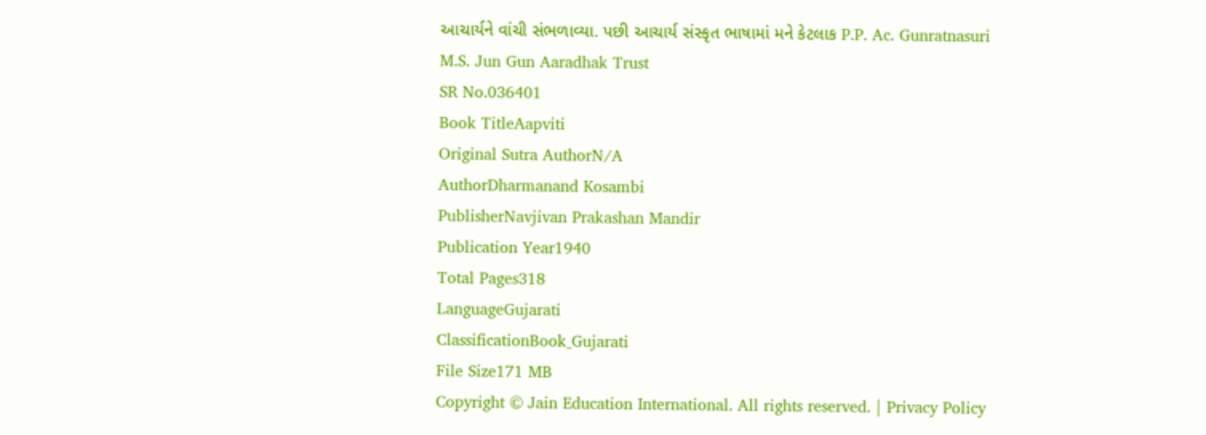આચાર્યને વાંચી સંભળાવ્યા. પછી આચાર્ય સંસ્કૃત ભાષામાં મને કેટલાક P.P. Ac. Gunratnasuri M.S. Jun Gun Aaradhak Trust
SR No.036401
Book TitleAapviti
Original Sutra AuthorN/A
AuthorDharmanand Kosambi
PublisherNavjivan Prakashan Mandir
Publication Year1940
Total Pages318
LanguageGujarati
ClassificationBook_Gujarati
File Size171 MB
Copyright © Jain Education International. All rights reserved. | Privacy Policy